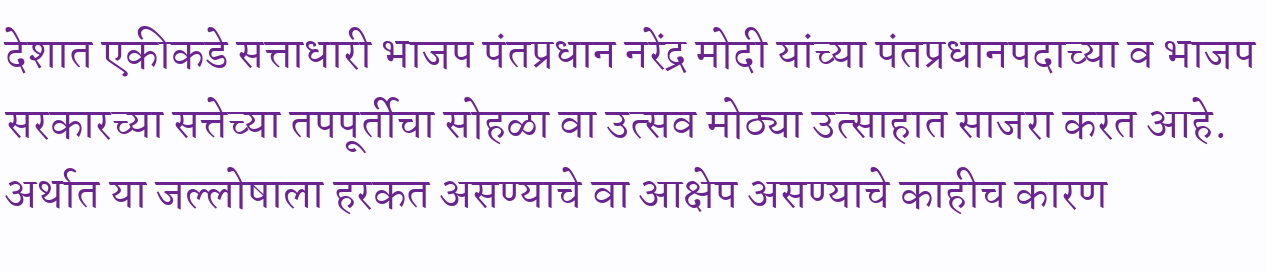देशात एकीकडे सत्ताधारी भाजप पंतप्रधान नरेंद्र मोदी यांच्या पंतप्रधानपदाच्या व भाजप सरकारच्या सत्तेच्या तपपूर्तीचा सोहळा वा उत्सव मोठ्या उत्साहात साजरा करत आहे. अर्थात या जल्लोषाला हरकत असण्याचे वा आक्षेप असण्याचे काहीच कारण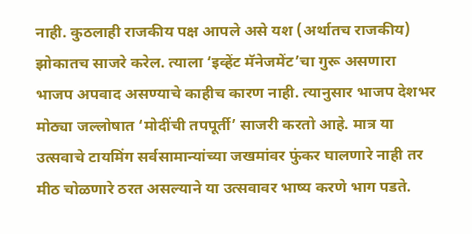नाही. कुठलाही राजकीय पक्ष आपले असे यश (अर्थातच राजकीय) झोकातच साजरे करेल. त्याला ‘इव्हेंट मॅनेजमेंट’चा गुरू असणारा भाजप अपवाद असण्याचे काहीच कारण नाही. त्यानुसार भाजप देशभर मोठ्या जल्लोषात ‘मोदींची तपपूर्ती’ साजरी करतो आहे. मात्र या उत्सवाचे टायमिंग सर्वसामान्यांच्या जखमांवर फुंकर घालणारे नाही तर मीठ चोळणारे ठरत असल्याने या उत्सवावर भाष्य करणे भाग पडते.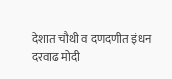देशात चौथी व दणदणीत इंधन दरवाढ मोदी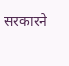सरकारने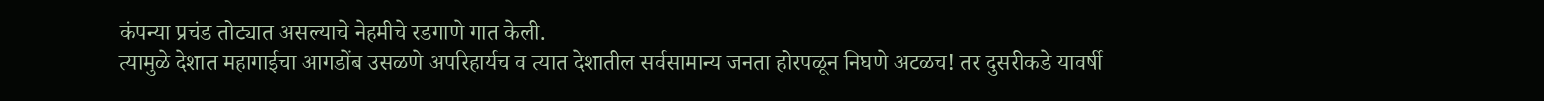कंपन्या प्रचंड तोट्यात असल्याचे नेहमीचे रडगाणे गात केली.
त्यामुळे देशात महागाईचा आगडोंब उसळणे अपरिहार्यच व त्यात देशातील सर्वसामान्य जनता होरपळून निघणे अटळच! तर दुसरीकडे यावर्षी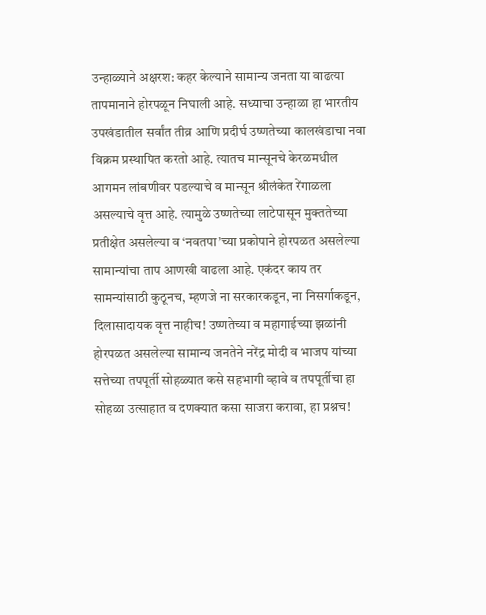उन्हाळ्याने अक्षरश: कहर केल्याने सामान्य जनता या वाढत्या तापमानाने होरपळून निघाली आहे. सध्याचा उन्हाळा हा भारतीय उपखंडातील सर्वांत तीव्र आणि प्रदीर्घ उष्णतेच्या कालखंडाचा नवा विक्रम प्रस्थापित करतो आहे. त्यातच मान्सूनचे केरळमधील आगमन लांबणीवर पडल्याचे व मान्सून श्रीलंकेत रेंगाळला असल्याचे वृत्त आहे. त्यामुळे उष्णतेच्या लाटेपासून मुक्ततेच्या प्रतीक्षेत असलेल्या व ‘नवतपा’च्या प्रकोपाने होरपळत असलेल्या सामान्यांचा ताप आणखी वाढला आहे. एकंदर काय तर सामन्यांसाठी कुठूनच, म्हणजे ना सरकारकडून, ना निसर्गाकडून, दिलासादायक वृत्त नाहीच! उष्णतेच्या व महागाईच्या झळांनी होरपळत असलेल्या सामान्य जनतेने नरेंद्र मोदी व भाजप यांच्या सत्तेच्या तपपूर्ती सोहळ्यात कसे सहभागी व्हावे व तपपूर्तीचा हा सोहळा उत्साहात व दणक्यात कसा साजरा करावा, हा प्रश्नच!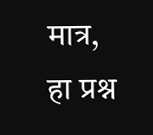मात्र, हा प्रश्न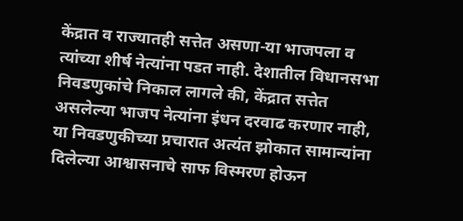केंद्रात व राज्यातही सत्तेत असणा-या भाजपला व त्यांच्या शीर्ष नेत्यांना पडत नाही. देशातील विधानसभा निवडणुकांचे निकाल लागले की, केंद्रात सत्तेत असलेल्या भाजप नेत्यांना इंधन दरवाढ करणार नाही,
या निवडणुकीच्या प्रचारात अत्यंत झोकात सामान्यांना दिलेल्या आश्वासनाचे साफ विस्मरण होऊन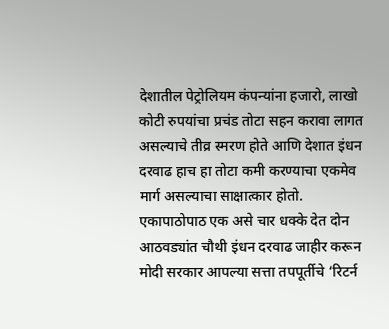देशातील पेट्रोलियम कंपन्यांना हजारो, लाखो कोटी रुपयांचा प्रचंड तोटा सहन करावा लागत असल्याचे तीव्र स्मरण होते आणि देशात इंधन दरवाढ हाच हा तोटा कमी करण्याचा एकमेव मार्ग असल्याचा साक्षात्कार होतो. एकापाठोपाठ एक असे चार धक्के देत दोन आठवड्यांत चौथी इंधन दरवाढ जाहीर करून मोदी सरकार आपल्या सत्ता तपपूर्तीचे ‘रिटर्न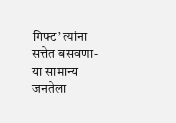गिफ्ट’ त्यांना सत्तेत बसवणा-या सामान्य जनतेला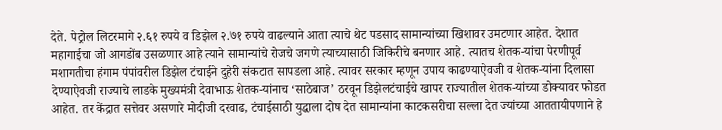देते. पेट्रोल लिटरमागे २.६१ रुपये व डिझेल २.७१ रुपये वाढल्याने आता त्याचे थेट पडसाद सामान्यांच्या खिशावर उमटणार आहेत. देशात महागाईचा जो आगडोंब उसळणार आहे त्याने सामान्यांचे रोजचे जगणे त्याच्यासाठी जिकिरीचे बनणार आहे. त्यातच शेतक-यांचा पेरणीपूर्व मशागतीचा हंगाम पंपांवरील डिझेल टंचाईने दुहेरी संकटात सापडला आहे. त्यावर सरकार म्हणून उपाय काढण्याऐवजी व शेतक-यांना दिलासा देण्याऐवजी राज्याचे लाडके मुख्यमंत्री देवाभाऊ शेतक-यांनाच ‘साठेबाज’ ठरवून डिझेलटंचाईचे खापर राज्यातील शेतक-यांच्या डोक्यावर फोडत आहेत. तर केंद्रात सत्तेवर असणारे मोदीजी दरवाढ, टंचाईसाठी युद्धाला दोष देत सामान्यांना काटकसरीचा सल्ला देत ज्यांच्या आततायीपणाने हे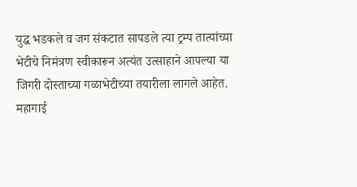युद्ध भडकले व जग संकटात सापडले त्या ट्रम्प तात्यांच्या भेटीचे निमंत्रण स्वीकारून अत्यंत उत्साहाने आपल्या या जिगरी दोस्ताच्या गळाभेटीच्या तयारीला लागले आहेत.
महागाई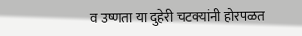व उष्णता या दुहेरी चटक्यांनी होरपळत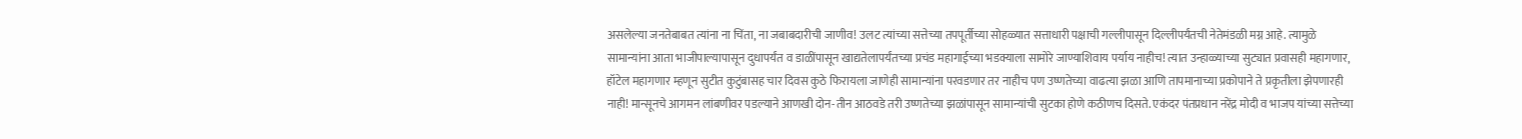असलेल्या जनतेबाबत त्यांना ना चिंता, ना जबाबदारीची जाणीव! उलट त्यांच्या सत्तेच्या तपपूर्तीच्या सोहळ्यात सत्ताधारी पक्षाची गल्लीपासून दिल्लीपर्यंतची नेतेमंडळी मग्न आहे. त्यामुळे सामान्यांना आता भाजीपाल्यापासून दुधापर्यंत व डाळींपासून खाद्यतेलापर्यंतच्या प्रचंड महागाईच्या भडक्याला सामोरे जाण्याशिवाय पर्याय नाहीच! त्यात उन्हाळ्याच्या सुट्यात प्रवासही महागणार, हॉटेल महागणार म्हणून सुटीत कुटुंबासह चार दिवस कुठे फिरायला जाणेही सामान्यांना परवडणार तर नाहीच पण उष्णतेच्या वाढत्या झळा आणि तापमानाच्या प्रकोपाने ते प्रकृतीला झेपणारही नाही! मान्सूनचे आगमन लांबणीवर पडल्याने आणखी दोन-तीन आठवडे तरी उष्णतेच्या झळांपासून सामान्यांची सुटका होणे कठीणच दिसते. एकंदर पंतप्रधान नरेंद्र मोदी व भाजप यांच्या सत्तेच्या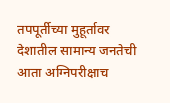तपपूर्तीच्या मुहूर्तावर देशातील सामान्य जनतेची आता अग्निपरीक्षाच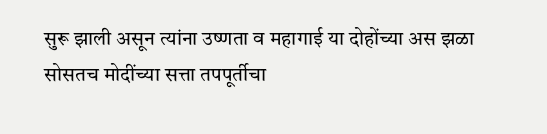सुरू झाली असून त्यांना उष्णता व महागाई या दोहोंच्या अस झळा सोसतच मोदींच्या सत्ता तपपूर्तीचा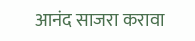आनंद साजरा करावा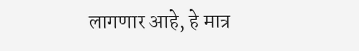लागणार आहे, हे मात्र